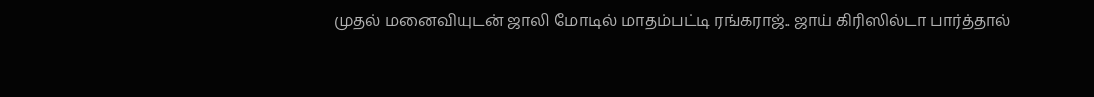முதல் மனைவியுடன் ஜாலி மோடில் மாதம்பட்டி ரங்கராஜ்.. ஜாய் கிரிஸில்டா பார்த்தால்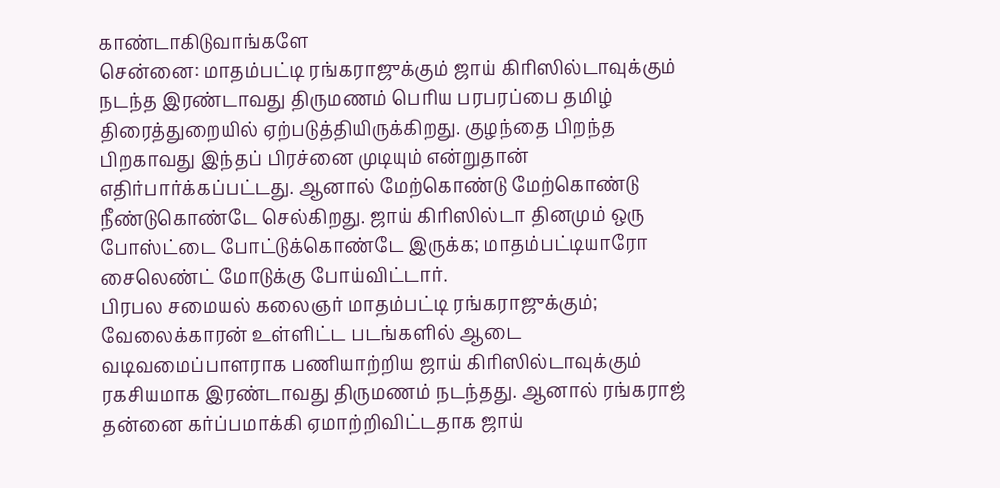காண்டாகிடுவாங்களே
சென்னை: மாதம்பட்டி ரங்கராஜுக்கும் ஜாய் கிரிஸில்டாவுக்கும் நடந்த இரண்டாவது திருமணம் பெரிய பரபரப்பை தமிழ் திரைத்துறையில் ஏற்படுத்தியிருக்கிறது. குழந்தை பிறந்த பிறகாவது இந்தப் பிரச்னை முடியும் என்றுதான் எதிர்பார்க்கப்பட்டது. ஆனால் மேற்கொண்டு மேற்கொண்டு நீண்டுகொண்டே செல்கிறது. ஜாய் கிரிஸில்டா தினமும் ஒரு போஸ்ட்டை போட்டுக்கொண்டே இருக்க; மாதம்பட்டியாரோ சைலெண்ட் மோடுக்கு போய்விட்டார்.
பிரபல சமையல் கலைஞர் மாதம்பட்டி ரங்கராஜுக்கும்; வேலைக்காரன் உள்ளிட்ட படங்களில் ஆடை வடிவமைப்பாளராக பணியாற்றிய ஜாய் கிரிஸில்டாவுக்கும் ரகசியமாக இரண்டாவது திருமணம் நடந்தது. ஆனால் ரங்கராஜ் தன்னை கர்ப்பமாக்கி ஏமாற்றிவிட்டதாக ஜாய்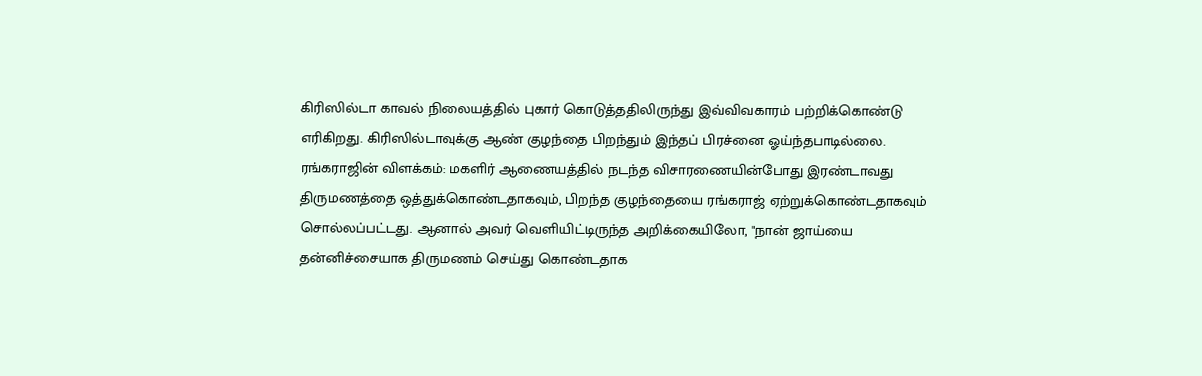கிரிஸில்டா காவல் நிலையத்தில் புகார் கொடுத்ததிலிருந்து இவ்விவகாரம் பற்றிக்கொண்டு எரிகிறது. கிரிஸில்டாவுக்கு ஆண் குழந்தை பிறந்தும் இந்தப் பிரச்னை ஓய்ந்தபாடில்லை.
ரங்கராஜின் விளக்கம்: மகளிர் ஆணையத்தில் நடந்த விசாரணையின்போது இரண்டாவது திருமணத்தை ஒத்துக்கொண்டதாகவும், பிறந்த குழந்தையை ரங்கராஜ் ஏற்றுக்கொண்டதாகவும் சொல்லப்பட்டது. ஆனால் அவர் வெளியிட்டிருந்த அறிக்கையிலோ, "நான் ஜாய்யை தன்னிச்சையாக திருமணம் செய்து கொண்டதாக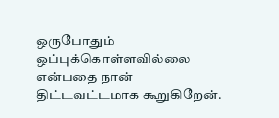ஒருபோதும் ஒப்புக்கொள்ளவில்லை என்பதை நான் திட்டவட்டமாக கூறுகிறேன்.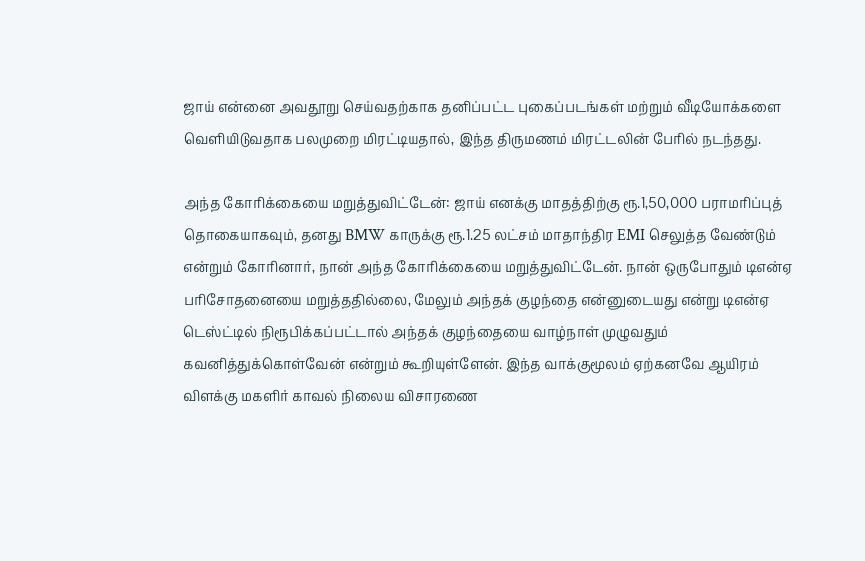ஜாய் என்னை அவதூறு செய்வதற்காக தனிப்பட்ட புகைப்படங்கள் மற்றும் வீடியோக்களை வெளியிடுவதாக பலமுறை மிரட்டியதால், இந்த திருமணம் மிரட்டலின் பேரில் நடந்தது.

அந்த கோரிக்கையை மறுத்துவிட்டேன்: ஜாய் எனக்கு மாதத்திற்கு ரூ.1,50,000 பராமரிப்புத் தொகையாகவும், தனது BMW காருக்கு ரூ.1.25 லட்சம் மாதாந்திர EMI செலுத்த வேண்டும் என்றும் கோரினார், நான் அந்த கோரிக்கையை மறுத்துவிட்டேன். நான் ஒருபோதும் டிஎன்ஏ பரிசோதனையை மறுத்ததில்லை, மேலும் அந்தக் குழந்தை என்னுடையது என்று டிஎன்ஏ டெஸ்ட்டில் நிரூபிக்கப்பட்டால் அந்தக் குழந்தையை வாழ்நாள் முழுவதும் கவனித்துக்கொள்வேன் என்றும் கூறியுள்ளேன். இந்த வாக்குமூலம் ஏற்கனவே ஆயிரம் விளக்கு மகளிர் காவல் நிலைய விசாரணை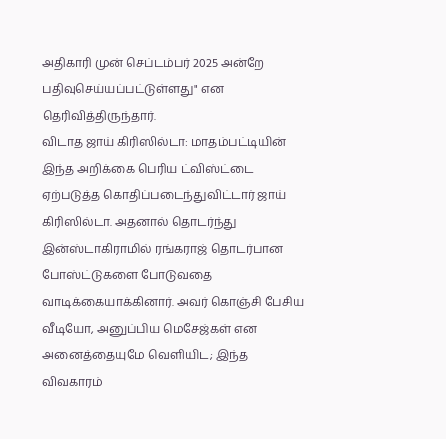அதிகாரி முன் செப்டம்பர் 2025 அன்றே பதிவுசெய்யப்பட்டுள்ளது" என தெரிவித்திருந்தார்.
விடாத ஜாய் கிரிஸில்டா: மாதம்பட்டியின் இந்த அறிக்கை பெரிய ட்விஸ்ட்டை ஏற்படுத்த கொதிப்படைந்துவிட்டார் ஜாய் கிரிஸில்டா. அதனால் தொடர்ந்து இன்ஸ்டாகிராமில் ரங்கராஜ் தொடர்பான போஸ்ட்டுகளை போடுவதை வாடிக்கையாக்கினார். அவர் கொஞ்சி பேசிய வீடியோ, அனுப்பிய மெசேஜ்கள் என அனைத்தையுமே வெளியிட; இந்த விவகாரம்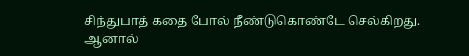சிந்துபாத் கதை போல் நீண்டுகொண்டே செல்கிறது. ஆனால்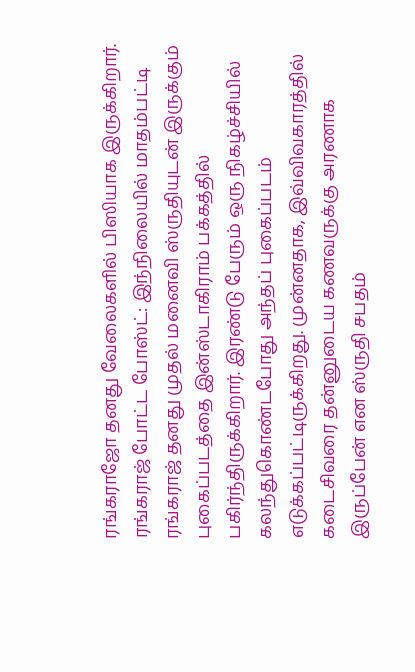ரங்கராஜோ தனது வேலைகளில் பிஸியாக இருக்கிறார்.
ரங்கராஜ் போட்ட போஸ்ட்: இந்நிலையில் மாதம்பட்டி ரங்கராஜ் தனது முதல் மனைவி ஸ்ருதியுடன் இருக்கும் புகைப்படத்தை இன்ஸ்டாகிராம் பக்கத்தில் பகிர்ந்திருக்கிறார். இரண்டு பேரும் ஒரு நிகழ்ச்சியில் கலந்துகொண்டபோது அந்தப் புகைப்படம் எடுக்கப்பட்டிருக்கிறது. முன்னதாக, இவ்விவகாரத்தில் கடைசிவரை தன்னுடைய கணவருக்கு அரணாக இருப்பேன் என ஸ்ருதி சபதம்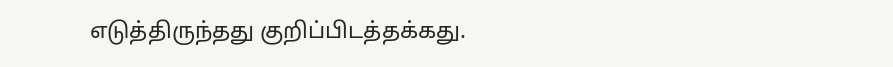எடுத்திருந்தது குறிப்பிடத்தக்கது.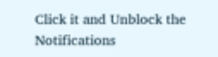Click it and Unblock the Notifications